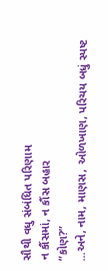સૌથી વધુ સંબંધિત પરિણામ
ન કૌંસમાં, ન કૌંસ બહાર
“કોણ?”
...અને, નામ, માણસ, ઓળખાણ, પરિચય બધું સ્પષ્ટ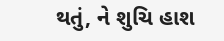થતું, ને શુચિ હાશ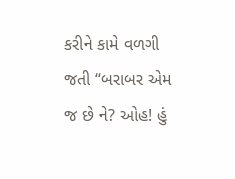કરીને કામે વળગી જતી “બરાબર એમ જ છે ને? ઓહ! હું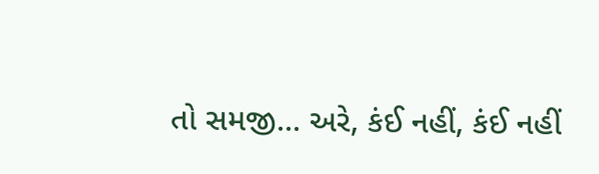તો સમજી... અરે, કંઈ નહીં, કંઈ નહીં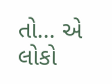તો... એ લોકો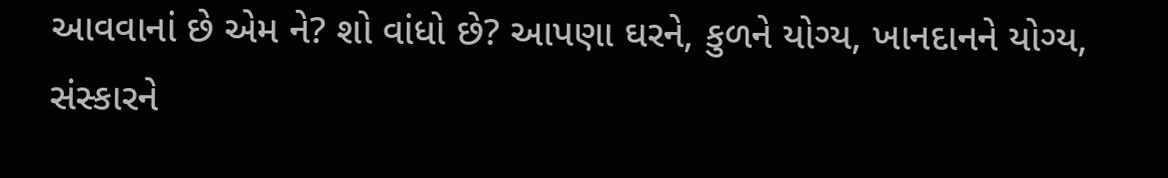આવવાનાં છે એમ ને? શો વાંધો છે? આપણા ઘરને, કુળને યોગ્ય, ખાનદાનને યોગ્ય, સંસ્કારને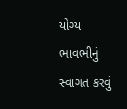યોગ્ય ભાવભીનું સ્વાગત કરવું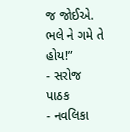જ જોઈએ. ભલે ને ગમે તે હોય!”
- સરોજ પાઠક
- નવલિકા